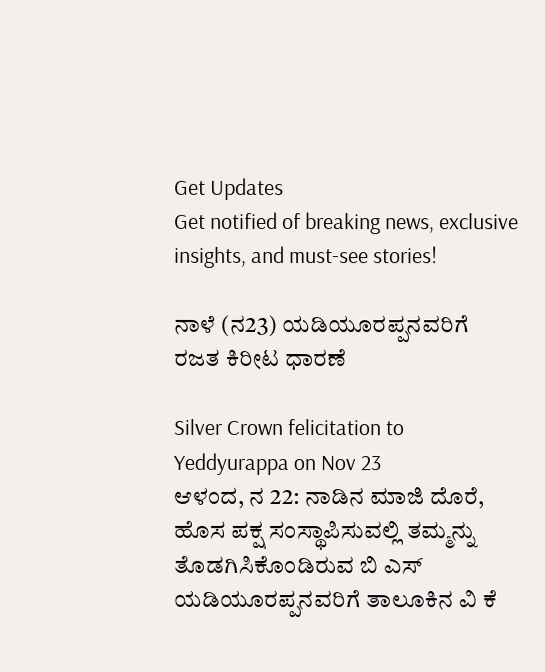Get Updates
Get notified of breaking news, exclusive insights, and must-see stories!

ನಾಳೆ (ನ23) ಯಡಿಯೂರಪ್ಪನವರಿಗೆ ರಜತ ಕಿರೀಟ ಧಾರಣೆ

Silver Crown felicitation to Yeddyurappa on Nov 23
ಆಳಂದ, ನ 22: ನಾಡಿನ ಮಾಜಿ ದೊರೆ, ಹೊಸ ಪಕ್ಷ ಸಂಸ್ಥಾಪಿಸುವಲ್ಲಿ ತಮ್ಮನ್ನು ತೊಡಗಿಸಿಕೊಂಡಿರುವ ಬಿ ಎಸ್ ಯಡಿಯೂರಪ್ಪನವರಿಗೆ ತಾಲೂಕಿನ ವಿ ಕೆ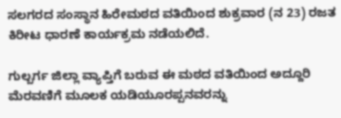ಸಲಗರದ ಸಂಸ್ಥಾನ ಹಿರೇಮಠದ ವತಿಯಿಂದ ಶುಕ್ರವಾರ (ನ 23) ರಜತ ಕಿರೀಟ ಧಾರಣೆ ಕಾರ್ಯಕ್ರಮ ನಡೆಯಲಿದೆ.

ಗುಲ್ಬರ್ಗ ಜಿಲ್ಲಾ ವ್ಯಾಪ್ತಿಗೆ ಬರುವ ಈ ಮಠದ ವತಿಯಿಂದ ಅದ್ದೂರಿ ಮೆರವಣಿಗೆ ಮೂಲಕ ಯಡಿಯೂರಪ್ಪನವರನ್ನು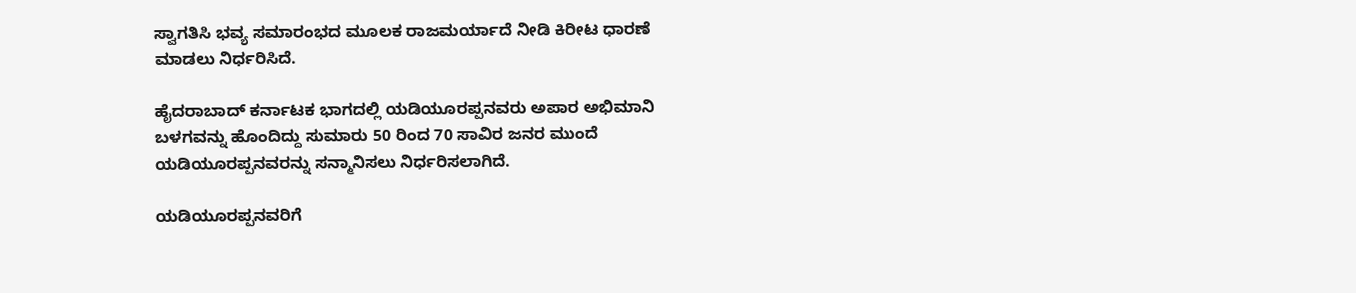ಸ್ವಾಗತಿಸಿ ಭವ್ಯ ಸಮಾರಂಭದ ಮೂಲಕ ರಾಜಮರ್ಯಾದೆ ನೀಡಿ ಕಿರೀಟ ಧಾರಣೆ ಮಾಡಲು ನಿರ್ಧರಿಸಿದೆ.

ಹೈದರಾಬಾದ್ ಕರ್ನಾಟಕ ಭಾಗದಲ್ಲಿ ಯಡಿಯೂರಪ್ಪನವರು ಅಪಾರ ಅಭಿಮಾನಿ ಬಳಗವನ್ನು ಹೊಂದಿದ್ದು ಸುಮಾರು 50 ರಿಂದ 70 ಸಾವಿರ ಜನರ ಮುಂದೆ ಯಡಿಯೂರಪ್ಪನವರನ್ನು ಸನ್ಮಾನಿಸಲು ನಿರ್ಧರಿಸಲಾಗಿದೆ.

ಯಡಿಯೂರಪ್ಪನವರಿಗೆ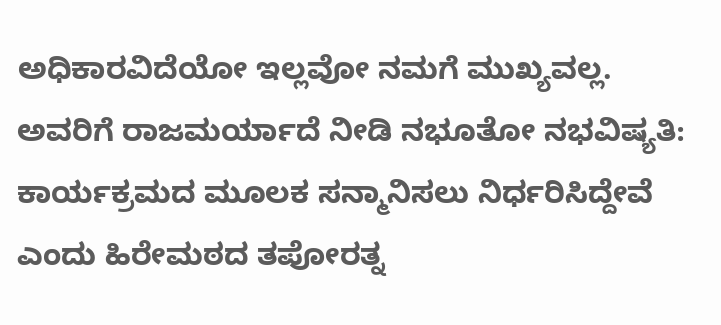ಅಧಿಕಾರವಿದೆಯೋ ಇಲ್ಲವೋ ನಮಗೆ ಮುಖ್ಯವಲ್ಲ. ಅವರಿಗೆ ರಾಜಮರ್ಯಾದೆ ನೀಡಿ ನಭೂತೋ ನಭವಿಷ್ಯತಿ: ಕಾರ್ಯಕ್ರಮದ ಮೂಲಕ ಸನ್ಮಾನಿಸಲು ನಿರ್ಧರಿಸಿದ್ದೇವೆ ಎಂದು ಹಿರೇಮಠದ ತಪೋರತ್ನ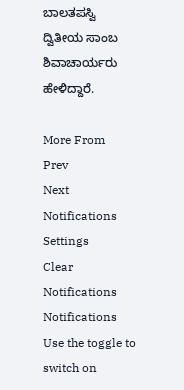ಬಾಲತಪಸ್ವಿ ದ್ವಿತೀಯ ಸಾಂಬ ಶಿವಾಚಾರ್ಯರು ಹೇಳಿದ್ದಾರೆ.

More From
Prev
Next
Notifications
Settings
Clear Notifications
Notifications
Use the toggle to switch on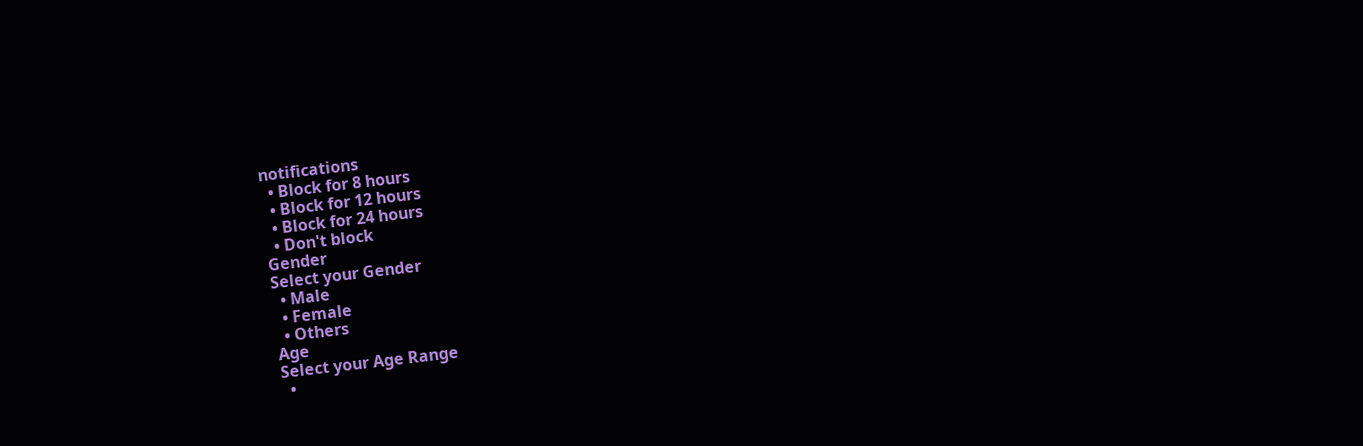notifications
  • Block for 8 hours
  • Block for 12 hours
  • Block for 24 hours
  • Don't block
Gender
Select your Gender
  • Male
  • Female
  • Others
Age
Select your Age Range
  •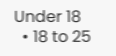Under 18
  • 18 to 25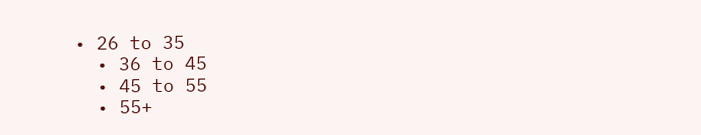• 26 to 35
  • 36 to 45
  • 45 to 55
  • 55+